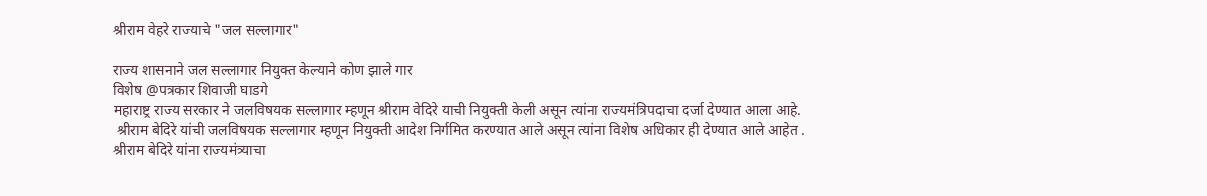श्रीराम वेहरे राज्याचे "जल सल्लागार"

राज्य शासनाने जल सल्लागार नियुक्त केल्याने कोण झाले गार
विशेष @पत्रकार शिवाजी घाडगे
महाराष्ट्र राज्य सरकार ने जलविषयक सल्लागार म्हणून श्रीराम वेदिरे याची नियुक्ती केली असून त्यांना राज्यमंत्रिपदाचा दर्जा देण्यात आला आहे.
 श्रीराम बेदिरे यांची जलविषयक सल्लागार म्हणून नियुक्ती आदेश निर्गमित करण्यात आले असून त्यांना विशेष अधिकार ही देण्यात आले आहेत .
श्रीराम बेदिरे यांना राज्यमंत्र्याचा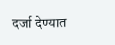दर्जा देण्यात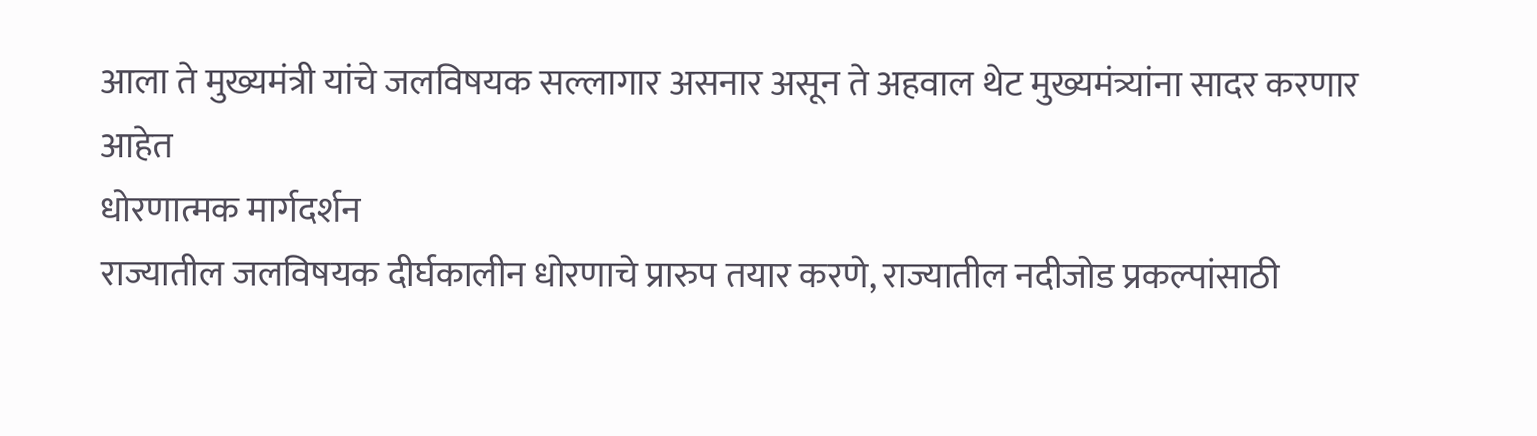आला ते मुख्यमंत्री यांचे जलविषयक सल्लागार असनार असून ते अहवाल थेट मुख्यमंत्र्यांना सादर करणार आहेत
धोरणात्मक मार्गदर्शन
राज्यातील जलविषयक दीर्घकालीन धोरणाचे प्रारुप तयार करणे, राज्यातील नदीजोड प्रकल्पांसाठी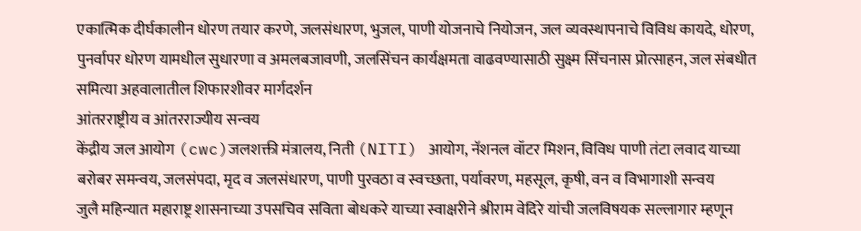एकात्मिक दीर्घकालीन धोरण तयार करणे, जलसंधारण, भुजल, पाणी योजनाचे नियोजन, जल व्यवस्थापनाचे विविध कायदे, धोरण, पुनर्वापर धोरण यामधील सुधारणा व अमलबजावणी, जलसिंचन कार्यक्षमता वाढवण्यासाठी सुक्ष्म सिंचनास प्रोत्साहन, जल संबधीत समित्या अहवालातील शिफारशीवर मार्गदर्शन
आंतरराष्ट्रीय व आंतरराज्यीय सन्वय
केंद्रीय जल आयोग (cwc)जलशक्ती मंत्रालय, निती (NITI) आयोग, नॅशनल वॉटर मिशन, विविध पाणी तंटा लवाद याच्या बरोबर समन्वय, जलसंपदा, मृद व जलसंधारण, पाणी पुरवठा व स्वच्छता, पर्यावरण, महसूल, कृषी, वन व विभागाशी सन्वय
जुलै महिन्यात महाराष्ट्र शासनाच्या उपसचिव सविता बोधकरे याच्या स्वाक्षरीने श्रीराम वेदिरे यांची जलविषयक सल्लागार म्हणून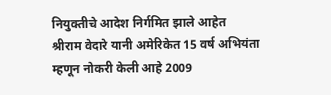नियुक्तीचे आदेश निर्गमित झाले आहेत
श्रीराम वेदारे यानी अमेरिकेत 15 वर्ष अभियंता म्हणून नोकरी केली आहे 2009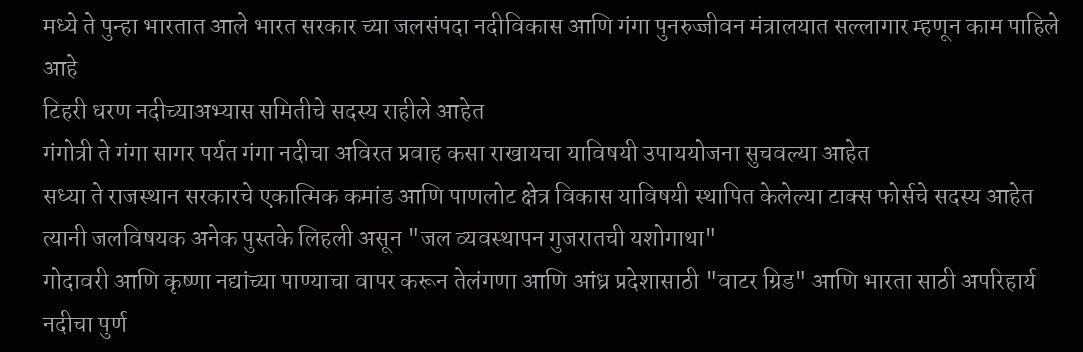मध्ये ते पुन्हा भारतात आले भारत सरकार च्या जलसंपदा नदीविकास आणि गंगा पुनरुज्जीवन मंत्रालयात सल्लागार म्हणून काम पाहिले आहे
टिहरी धरण नदीच्याअभ्यास समितीचे सदस्य राहीले आहेत
गंगोत्री ते गंगा सागर पर्यत गंगा नदीचा अविरत प्रवाह कसा राखायचा याविषयी उपाययोजना सुचवल्या आहेत
सध्या ते राजस्थान सरकारचे एकात्मिक कमांड आणि पाणलोट क्षेत्र विकास याविषयी स्थापित केलेल्या टाक्स फोर्सचे सदस्य आहेत
त्यानी जलविषयक अनेक पुस्तके लिहली असून "जल व्यवस्थापन गुजरातची यशोगाथा"
गोदावरी आणि कृष्णा नद्यांच्या पाण्याचा वापर करून तेलंगणा आणि आंध्र प्रदेशासाठी "वाटर ग्रिड" आणि भारता साठी अपरिहार्य नदीचा पुर्ण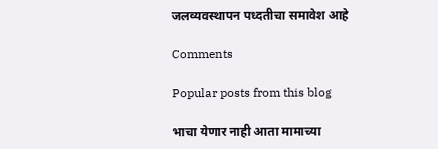जलव्यवस्थापन पध्दतीचा समावेश आहे

Comments

Popular posts from this blog

भाचा येणार नाही आता मामाच्या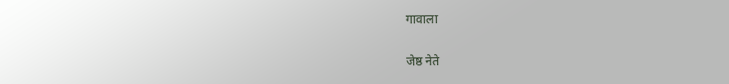गावाला

जेष्ठ नेते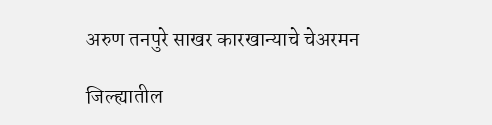अरुण तनपुरे साखर कारखान्याचे चेअरमन

जिल्ह्यातील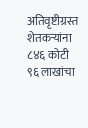अतिवृष्टीग्रस्त शेतकऱ्यांना ८४६ कोटी ९६ लाखांचा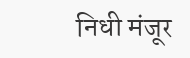निधी मंजूर